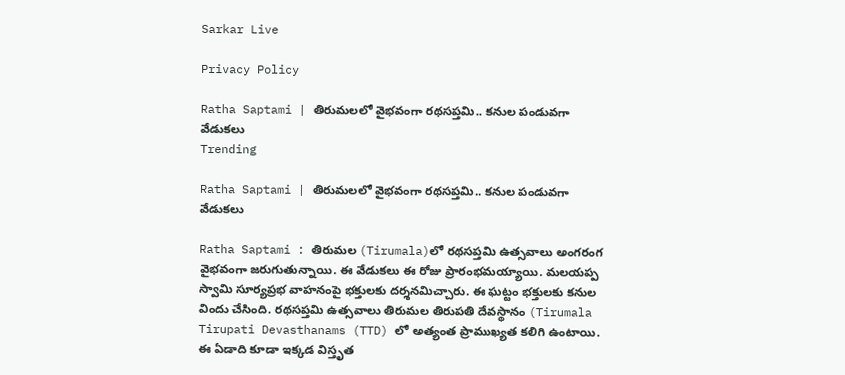Sarkar Live

Privacy Policy

Ratha Saptami | తిరుమ‌ల‌లో వైభ‌వంగా ర‌థ‌స‌ప్త‌మి.. క‌నుల పండువగా వేడుక‌లు
Trending

Ratha Saptami | తిరుమ‌ల‌లో వైభ‌వంగా ర‌థ‌స‌ప్త‌మి.. క‌నుల పండువగా వేడుక‌లు

Ratha Saptami : తిరుమల (Tirumala)లో రథసప్తమి ఉత్సవాలు అంగ‌రంగ వైభవంగా జరుగుతున్నాయి. ఈ వేడుక‌లు ఈ రోజు ప్రారంభ‌మ‌య్యాయి. మలయప్ప స్వామి సూర్యప్రభ వాహనంపై భక్తులకు దర్శనమిచ్చారు. ఈ ఘ‌ట్టం భక్తులకు కనుల విందు చేసింది. రథసప్తమి ఉత్సవాలు తిరుమల తిరుప‌తి దేవ‌స్థానం (Tirumala Tirupati Devasthanams (TTD) లో అత్యంత ప్రాముఖ్యత కలిగి ఉంటాయి. ఈ ఏడాది కూడా ఇక్క‌డ విస్తృత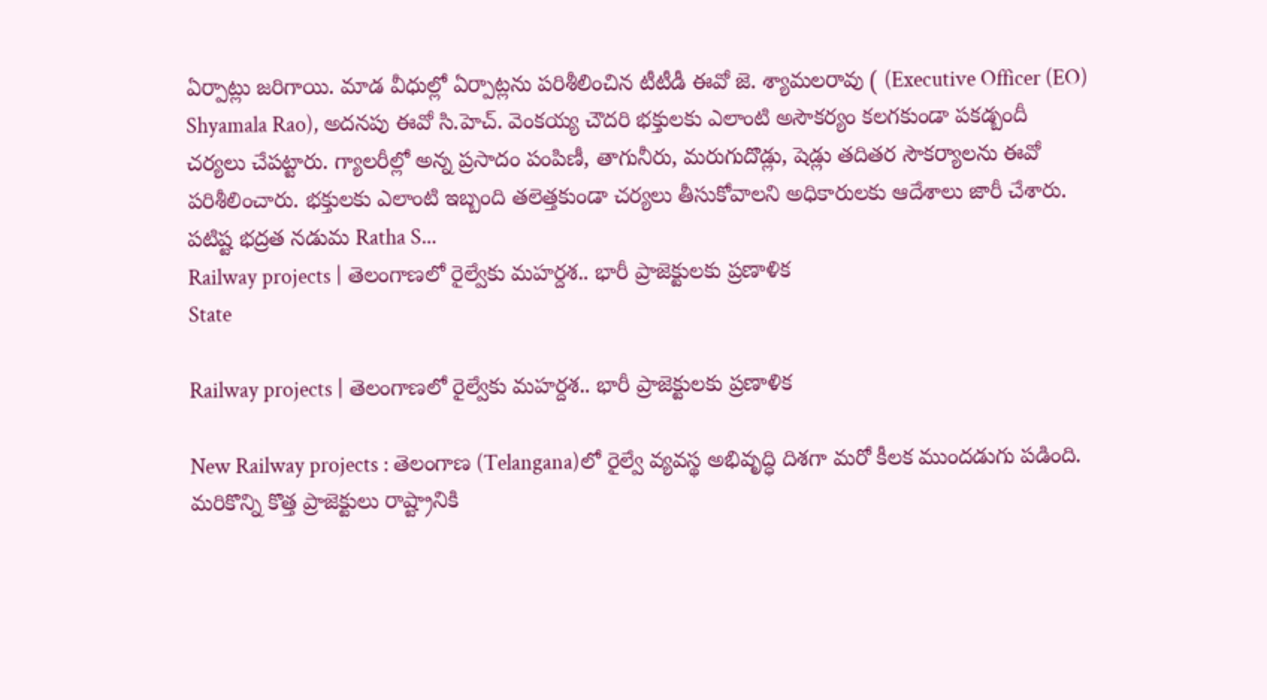ఏర్పాట్లు జ‌రిగాయి. మాడ వీధుల్లో ఏర్పాట్లను పరిశీలించిన టీటీడీ ఈవో జె. శ్యామలరావు ( (Executive Officer (EO) Shyamala Rao), అదనపు ఈవో సి.హెచ్. వెంకయ్య చౌదరి భక్తులకు ఎలాంటి అసౌకర్యం కలగకుండా ప‌క‌డ్బందీ చర్యలు చేపట్టారు. గ్యాలరీల్లో అన్న ప్రసాదం పంపిణీ, తాగునీరు, మరుగుదొడ్లు, షెడ్లు త‌దిత‌ర‌ సౌకర్యాలను ఈవో పరిశీలించారు. భక్తులకు ఎలాంటి ఇబ్బంది తలెత్తకుండా చర్యలు తీసుకోవాలని అధికారులకు ఆదేశాలు జారీ చేశారు. ప‌టిష్ట భ‌ద్ర‌త న‌డుమ Ratha S...
Railway projects | తెలంగాణలో రైల్వేకు మ‌హ‌ర్ద‌శ‌.. భారీ ప్రాజెక్టుల‌కు ప్ర‌ణాళిక‌
State

Railway projects | తెలంగాణలో రైల్వేకు మ‌హ‌ర్ద‌శ‌.. భారీ ప్రాజెక్టుల‌కు ప్ర‌ణాళిక‌

New Railway projects : తెలంగాణ (Telangana)లో రైల్వే వ్యవస్థ అభివృద్ధి దిశగా మరో కీలక ముందడుగు పడింది. మ‌రికొన్ని కొత్త ప్రాజెక్టులు రాష్ట్రానికి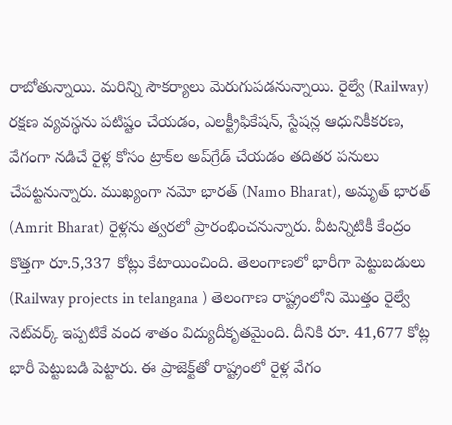రాబోతున్నాయి. మ‌రిన్ని సౌక‌ర్యాలు మెరుగుప‌డనున్నాయి. రైల్వే (Railway) ర‌క్ష‌ణ వ్య‌వ‌స్థ‌ను పటిష్టం చేయ‌డం, ఎల‌క్ట్రీఫికేష‌న్‌, స్టేష‌న్ల ఆధునికీక‌ర‌ణ‌, వేగంగా న‌డిచే రైళ్ల కోసం ట్రాక్‌ల అప్‌గ్రేడ్ చేయ‌డం త‌దిత‌ర ప‌నులు చేప‌ట్ట‌నున్నారు. ముఖ్యంగా న‌మో భార‌త్ (Namo Bharat), అమృత్ భార‌త్ (Amrit Bharat) రైళ్ల‌ను త్వ‌ర‌లో ప్రారంభించ‌నున్నారు. వీట‌న్నిటికీ కేంద్రం కొత్త‌గా రూ.5,337 కోట్లు కేటాయించింది. తెలంగాణలో భారీగా పెట్టుబ‌డులు (Railway projects in telangana ) తెలంగాణ రాష్ట్రంలోని మొత్తం రైల్వే నెట్‌వర్క్ ఇప్ప‌టికే వంద శాతం విద్యుదీకృతమైంది. దీనికి రూ. 41,677 కోట్ల భారీ పెట్టుబడి పెట్టారు. ఈ ప్రాజెక్ట్‌తో రాష్ట్రంలో రైళ్ల వేగం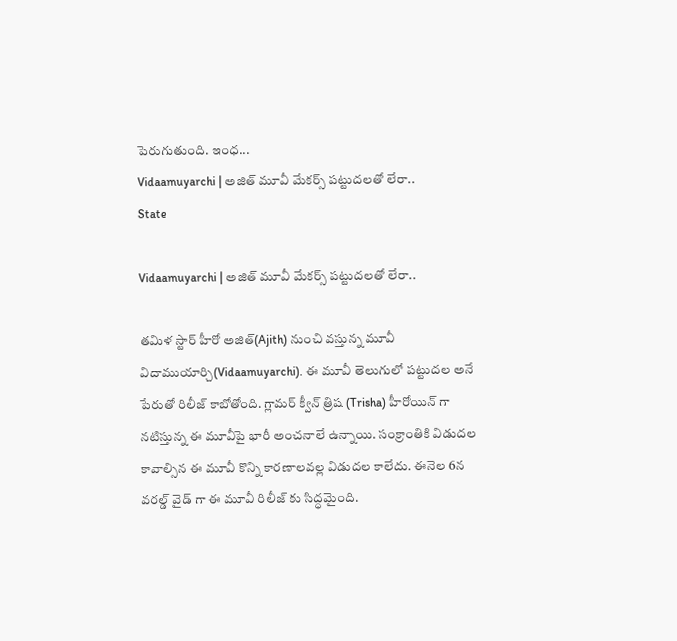పెరుగుతుంది. ఇంధ...
Vidaamuyarchi | అజిత్ మూవీ మేకర్స్ పట్టుదలతో లేరా..
State

Vidaamuyarchi | అజిత్ మూవీ మేకర్స్ పట్టుదలతో లేరా..

తమిళ స్టార్ హీరో అజిత్(Ajith) నుంచి వస్తున్న మూవీ విదాముయార్చి(Vidaamuyarchi). ఈ మూవీ తెలుగులో పట్టుదల అనే పేరుతో రిలీజ్ కాబోతోంది. గ్లామర్ క్వీన్ త్రిష (Trisha) హీరోయిన్ గా నటిస్తున్న ఈ మూవీపై భారీ అంచనాలే ఉన్నాయి. సంక్రాంతికి విడుదల కావాల్సిన ఈ మూవీ కొన్ని కారణాలవల్ల విడుదల కాలేదు. ఈనెల 6న వరల్డ్ వైడ్ గా ఈ మూవీ రిలీజ్ కు సిద్ధమైంది.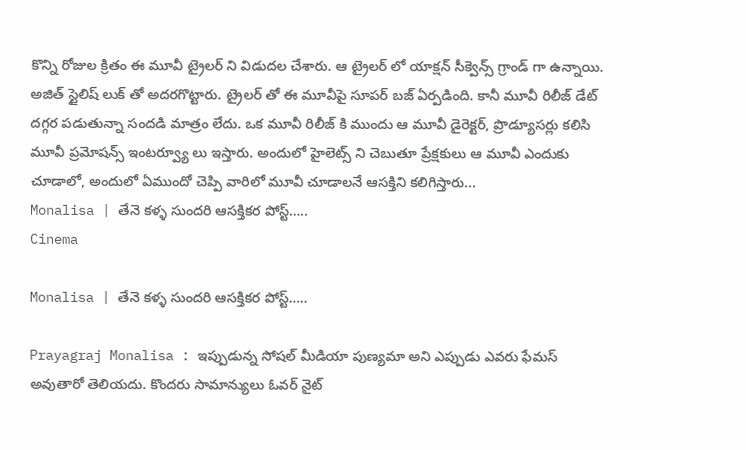కొన్ని రోజుల క్రితం ఈ మూవీ ట్రైలర్ ని విడుదల చేశారు. ఆ ట్రైలర్ లో యాక్షన్ సీక్వెన్స్ గ్రాండ్ గా ఉన్నాయి. అజిత్ స్టైలిష్ లుక్ తో అదరగొట్టారు. ట్రైలర్ తో ఈ మూవీపై సూపర్ బజ్ ఏర్పడింది. కానీ మూవీ రిలీజ్ డేట్ దగ్గర పడుతున్నా సందడి మాత్రం లేదు. ఒక మూవీ రిలీజ్ కి ముందు ఆ మూవీ డైరెక్టర్, ప్రొడ్యూసర్లు కలిసి మూవీ ప్రమోషన్స్ ఇంటర్వ్యూ లు ఇస్తారు. అందులో హైలెట్స్ ని చెబుతూ ప్రేక్షకులు ఆ మూవీ ఎందుకు చూడాలో, అందులో ఏముందో చెప్పి వారిలో మూవీ చూడాలనే ఆసక్తిని కలిగిస్తారు...
Monalisa | తేనె కళ్ళ సుందరి ఆసక్తికర పోస్ట్…..
Cinema

Monalisa | తేనె కళ్ళ సుందరి ఆసక్తికర పోస్ట్…..

Prayagraj Monalisa : ఇప్పుడున్న సోషల్ మీడియా పుణ్యమా అని ఎప్పుడు ఎవరు ఫేమస్ అవుతారో తెలియదు. కొందరు సామాన్యులు ఓవర్ నైట్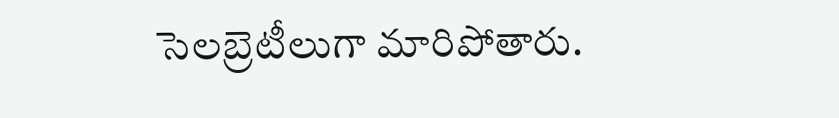సెలబ్రెటీలుగా మారిపోతారు.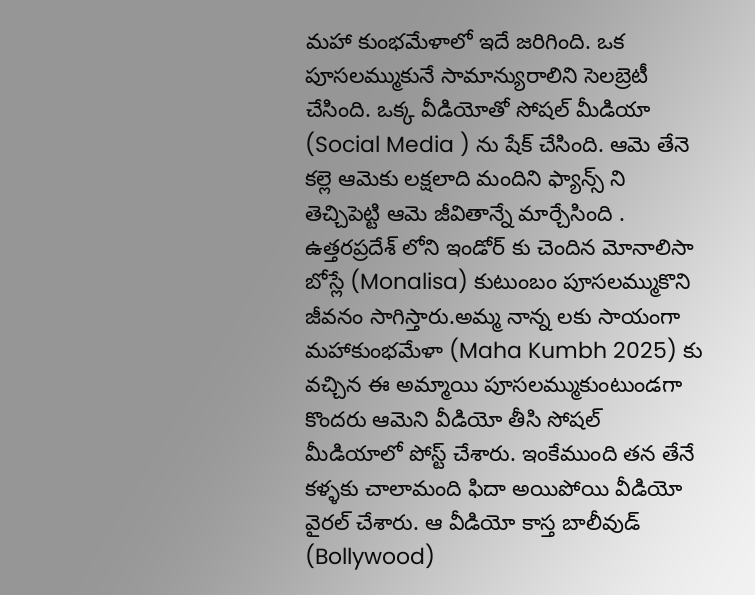మహా కుంభమేళాలో ఇదే జరిగింది. ఒక పూసలమ్ముకునే సామాన్యురాలిని సెలబ్రెటీ చేసింది. ఒక్క వీడియోతో సోషల్ మీడియా (Social Media ) ను షేక్ చేసింది. ఆమె తేనె కల్లె ఆమెకు లక్షలాది మందిని ఫ్యాన్స్ ని తెచ్చిపెట్టి ఆమె జీవితాన్నే మార్చేసింది . ఉత్తరప్రదేశ్ లోని ఇండోర్ కు చెందిన మోనాలిసా బోస్లే (Monalisa) కుటుంబం పూసలమ్ముకొని జీవనం సాగిస్తారు.అమ్మ నాన్న లకు సాయంగా మహాకుంభమేళా (Maha Kumbh 2025) కు వచ్చిన ఈ అమ్మాయి పూసలమ్ముకుంటుండగా కొందరు ఆమెని వీడియో తీసి సోషల్ మీడియాలో పోస్ట్ చేశారు. ఇంకేముంది తన తేనే కళ్ళకు చాలామంది ఫిదా అయిపోయి వీడియో వైరల్ చేశారు. ఆ వీడియో కాస్త బాలీవుడ్ (Bollywood)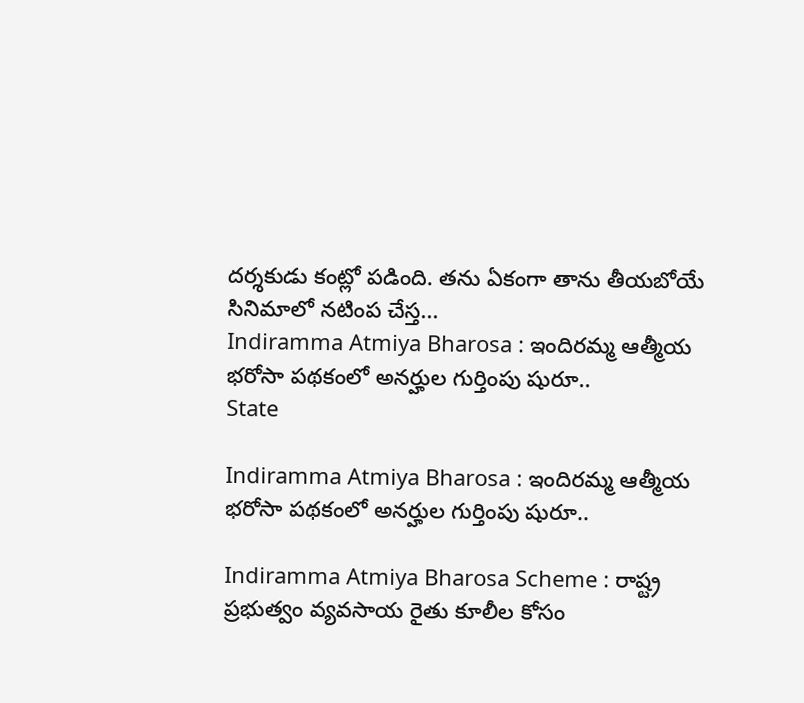దర్శకుడు కంట్లో పడింది. తను ఏకంగా తాను తీయబోయే సినిమాలో నటింప చేస్త...
Indiramma Atmiya Bharosa : ఇందిరమ్మ ఆత్మీయ భరోసా ప‌థ‌కంలో అనర్హుల గుర్తింపు షురూ..
State

Indiramma Atmiya Bharosa : ఇందిరమ్మ ఆత్మీయ భరోసా ప‌థ‌కంలో అనర్హుల గుర్తింపు షురూ..

Indiramma Atmiya Bharosa Scheme : రాష్ట్ర ప్రభుత్వం వ్య‌వ‌సాయ రైతు కూలీల కోసం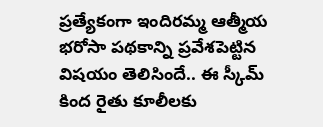ప్ర‌త్యేకంగా ఇందిర‌మ్మ ఆత్మీయ భ‌రోసా ప‌థ‌కాన్ని ప్ర‌వేశ‌పెట్టిన విషయం తెలిసిందే.. ఈ స్కీమ్‌ కింద రైతు కూలీల‌కు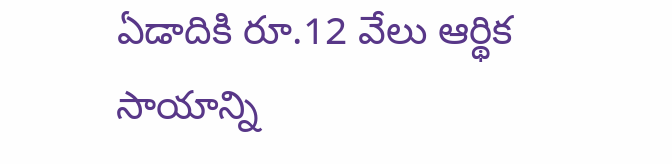ఏడాదికి రూ.12 వేలు ఆర్థిక సాయాన్ని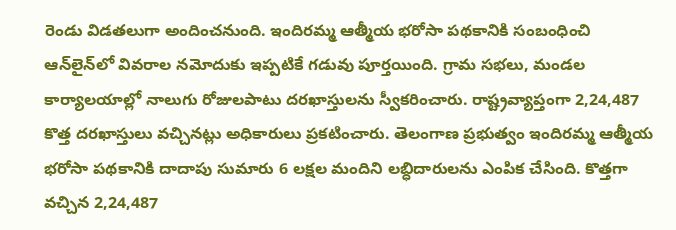రెండు విడ‌త‌లుగా అందించనుంది. ఇందిరమ్మ ఆత్మీయ భరోసా పథకానికి సంబంధించి ఆన్‌లైన్‌లో వివ‌రాల న‌మోదుకు ఇప్ప‌టికే గ‌డువు పూర్త‌యింది. గ్రామ సభలు, మండల కార్యాలయాల్లో నాలుగు రోజులపాటు దరఖాస్తులను స్వీకరించారు. రాష్ట్రవ్యాప్తంగా 2,24,487 కొత్త ద‌ర‌ఖాస్తులు వ‌చ్చిన‌ట్లు అధికారులు ప్ర‌క‌టించారు. తెలంగాణ ప్రభుత్వం ఇందిరమ్మ ఆత్మీయ భరోసా పథకానికి దాదాపు సుమారు 6 లక్షల మందిని లబ్ధిదారులను ఎంపిక చేసింది. కొత్తగా వ‌చ్చిన 2,24,487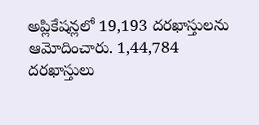అప్లికేష‌న్ల‌లో 19,193 ద‌ర‌ఖాస్తుల‌ను ఆమోదించారు. 1,44,784 ద‌ర‌ఖాస్తులు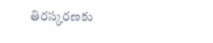తిర‌స్క‌ర‌ణ‌కు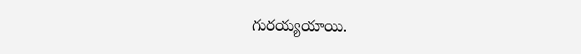గురయ్య‌యాయి.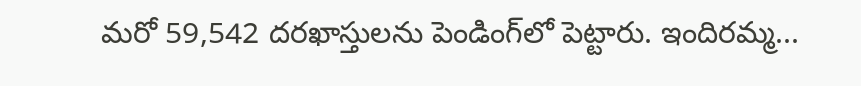మరో 59,542 దరఖాస్తుల‌ను పెండింగ్‌లో పెట్టారు. ఇందిరమ్మ...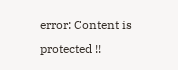error: Content is protected !!